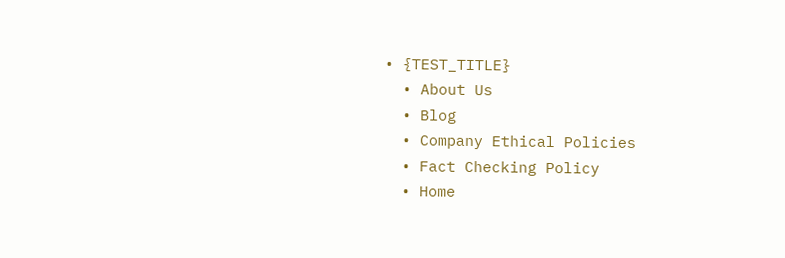• {TEST_TITLE}
  • About Us
  • Blog
  • Company Ethical Policies
  • Fact Checking Policy
  • Home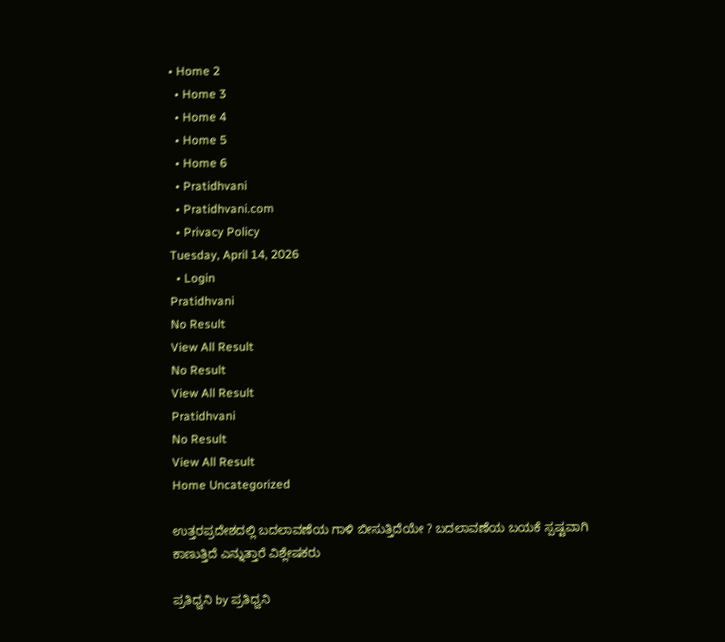• Home 2
  • Home 3
  • Home 4
  • Home 5
  • Home 6
  • Pratidhvani
  • Pratidhvani.com
  • Privacy Policy
Tuesday, April 14, 2026
  • Login
Pratidhvani
No Result
View All Result
No Result
View All Result
Pratidhvani
No Result
View All Result
Home Uncategorized

ಉತ್ತರಪ್ರದೇಶದಲ್ಲಿ ಬದಲಾವಣೆಯ ಗಾಳಿ ಬೀಸುತ್ತಿದೆಯೇ ? ಬದಲಾವಣೆಯ ಬಯಕೆ ಸ್ಪಷ್ಟವಾಗಿ ಕಾಣುತ್ತಿದೆ ಎನ್ನುತ್ತಾರೆ ವಿಶ್ಲೇಷಕರು

ಪ್ರತಿಧ್ವನಿ by ಪ್ರತಿಧ್ವನಿ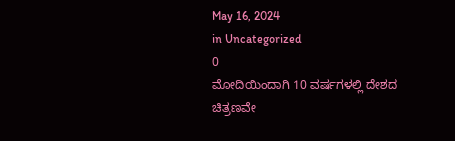May 16, 2024
in Uncategorized
0
ಮೋದಿಯಿಂದಾಗಿ 10 ವರ್ಷಗಳಲ್ಲಿ ದೇಶದ ಚಿತ್ರಣವೇ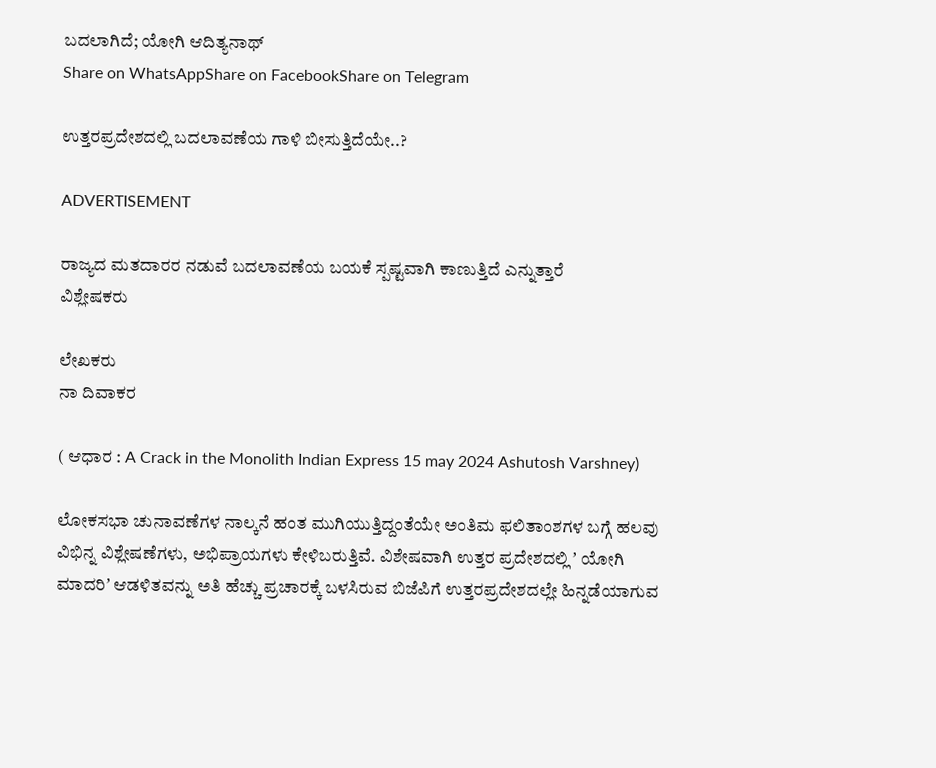ಬದಲಾಗಿದೆ; ಯೋಗಿ ಆದಿತ್ಯನಾಥ್
Share on WhatsAppShare on FacebookShare on Telegram

ಉತ್ತರಪ್ರದೇಶದಲ್ಲಿ ಬದಲಾವಣೆಯ ಗಾಳಿ ಬೀಸುತ್ತಿದೆಯೇ..?

ADVERTISEMENT

ರಾಜ್ಯದ ಮತದಾರರ ನಡುವೆ ಬದಲಾವಣೆಯ ಬಯಕೆ ಸ್ಪಷ್ಟವಾಗಿ ಕಾಣುತ್ತಿದೆ ಎನ್ನುತ್ತಾರೆ
ವಿಶ್ಲೇಷಕರು

ಲೇಖಕರು
ನಾ ದಿವಾಕರ

( ಆಧಾರ : A Crack in the Monolith Indian Express 15 may 2024 Ashutosh Varshney)

ಲೋಕಸಭಾ ಚುನಾವಣೆಗಳ ನಾಲ್ಕನೆ ಹಂತ ಮುಗಿಯುತ್ತಿದ್ದಂತೆಯೇ ಅಂತಿಮ ಫಲಿತಾಂಶಗಳ ಬಗ್ಗೆ ಹಲವು ವಿಭಿನ್ನ ವಿಶ್ಲೇಷಣೆಗಳು, ಅಭಿಪ್ರಾಯಗಳು ಕೇಳಿಬರುತ್ತಿವೆ. ವಿಶೇಷವಾಗಿ ಉತ್ತರ ಪ್ರದೇಶದಲ್ಲಿ ʼ ಯೋಗಿ ಮಾದರಿʼ ಆಡಳಿತವನ್ನು ಅತಿ ಹೆಚ್ಚು ಪ್ರಚಾರಕ್ಕೆ ಬಳಸಿರುವ ಬಿಜೆಪಿಗೆ ಉತ್ತರಪ್ರದೇಶದಲ್ಲೇ ಹಿನ್ನಡೆಯಾಗುವ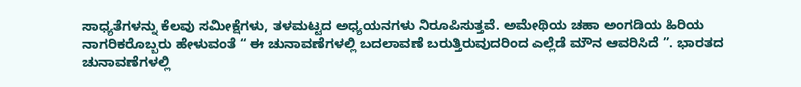ಸಾಧ್ಯತೆಗಳನ್ನು ಕೆಲವು ಸಮೀಕ್ಷೆಗಳು, ತಳಮಟ್ಟದ ಅಧ್ಯಯನಗಳು ನಿರೂಪಿಸುತ್ತವೆ. ಅಮೇಥಿಯ ಚಹಾ ಅಂಗಡಿಯ ಹಿರಿಯ ನಾಗರಿಕರೊಬ್ಬರು ಹೇಳುವಂತೆ “ ಈ ಚುನಾವಣೆಗಳಲ್ಲಿ ಬದಲಾವಣೆ ಬರುತ್ತಿರುವುದರಿಂದ ಎಲ್ಲೆಡೆ ಮೌನ ಆವರಿಸಿದೆ ”. ಭಾರತದ ಚುನಾವಣೆಗಳಲ್ಲಿ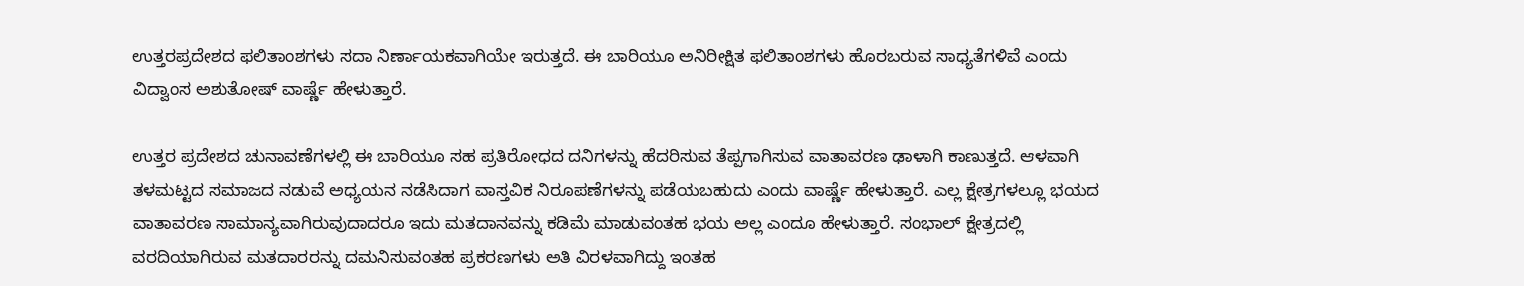ಉತ್ತರಪ್ರದೇಶದ ಫಲಿತಾಂಶಗಳು ಸದಾ ನಿರ್ಣಾಯಕವಾಗಿಯೇ ಇರುತ್ತದೆ. ಈ ಬಾರಿಯೂ ಅನಿರೀಕ್ಷಿತ ಫಲಿತಾಂಶಗಳು ಹೊರಬರುವ ಸಾಧ್ಯತೆಗಳಿವೆ ಎಂದು ವಿದ್ವಾಂಸ ಅಶುತೋಷ್ ವಾರ್ಷ್ಣೆ ಹೇಳುತ್ತಾರೆ.

ಉತ್ತರ ಪ್ರದೇಶದ ಚುನಾವಣೆಗಳಲ್ಲಿ ಈ ಬಾರಿಯೂ ಸಹ ಪ್ರತಿರೋಧದ ದನಿಗಳನ್ನು ಹೆದರಿಸುವ ತೆಪ್ಪಗಾಗಿಸುವ ವಾತಾವರಣ ಢಾಳಾಗಿ ಕಾಣುತ್ತದೆ. ಆಳವಾಗಿ ತಳಮಟ್ಟದ ಸಮಾಜದ ನಡುವೆ ಅಧ್ಯಯನ ನಡೆಸಿದಾಗ ವಾಸ್ತವಿಕ ನಿರೂಪಣೆಗಳನ್ನು ಪಡೆಯಬಹುದು ಎಂದು ವಾರ್ಷ್ಣೆ ಹೇಳುತ್ತಾರೆ. ಎಲ್ಲ ಕ್ಷೇತ್ರಗಳಲ್ಲೂ ಭಯದ ವಾತಾವರಣ ಸಾಮಾನ್ಯವಾಗಿರುವುದಾದರೂ ಇದು ಮತದಾನವನ್ನು ಕಡಿಮೆ ಮಾಡುವಂತಹ ಭಯ ಅಲ್ಲ ಎಂದೂ ಹೇಳುತ್ತಾರೆ. ಸಂಭಾಲ್‌ ಕ್ಷೇತ್ರದಲ್ಲಿ ವರದಿಯಾಗಿರುವ ಮತದಾರರನ್ನು ದಮನಿಸುವಂತಹ ಪ್ರಕರಣಗಳು ಅತಿ ವಿರಳವಾಗಿದ್ದು ಇಂತಹ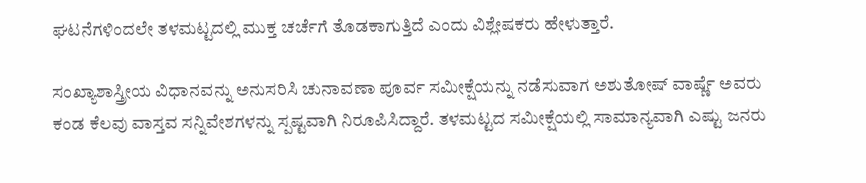ಘಟನೆಗಳಿಂದಲೇ ತಳಮಟ್ಟದಲ್ಲಿ ಮುಕ್ತ ಚರ್ಚೆಗೆ ತೊಡಕಾಗುತ್ತಿದೆ ಎಂದು ವಿಶ್ಲೇಷಕರು ಹೇಳುತ್ತಾರೆ.

ಸಂಖ್ಯಾಶಾಸ್ತ್ರೀಯ ವಿಧಾನವನ್ನು ಅನುಸರಿಸಿ ಚುನಾವಣಾ ಪೂರ್ವ ಸಮೀಕ್ಷೆಯನ್ನು ನಡೆಸುವಾಗ ಅಶುತೋಷ್ ವಾರ್ಷ್ಣೆ ಅವರು ಕಂಡ ಕೆಲವು ವಾಸ್ತವ ಸನ್ನಿವೇಶಗಳನ್ನು ಸ್ಪಷ್ಟವಾಗಿ ನಿರೂಪಿಸಿದ್ದಾರೆ. ತಳಮಟ್ಟದ ಸಮೀಕ್ಷೆಯಲ್ಲಿ ಸಾಮಾನ್ಯವಾಗಿ ಎಷ್ಟು ಜನರು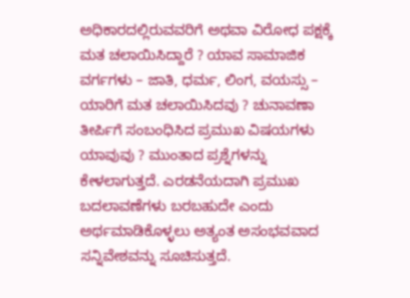ಅಧಿಕಾರದಲ್ಲಿರುವವರಿಗೆ ಅಥವಾ ವಿರೋಧ ಪಕ್ಷಕ್ಕೆ ಮತ ಚಲಾಯಿಸಿದ್ದಾರೆ ? ಯಾವ ಸಾಮಾಜಿಕ ವರ್ಗಗಳು – ಜಾತಿ, ಧರ್ಮ, ಲಿಂಗ, ವಯಸ್ಸು – ಯಾರಿಗೆ ಮತ ಚಲಾಯಿಸಿದವು ? ಚುನಾವಣಾ ತೀರ್ಪಿಗೆ ಸಂಬಂಧಿಸಿದ ಪ್ರಮುಖ ವಿಷಯಗಳು ಯಾವುವು ? ಮುಂತಾದ ಪ್ರಶ್ನೆಗಳನ್ನು ಕೇಳಲಾಗುತ್ತದೆ. ಎರಡನೆಯದಾಗಿ ಪ್ರಮುಖ ಬದಲಾವಣೆಗಳು ಬರಬಹುದೇ ಎಂದು ಅರ್ಥಮಾಡಿಕೊಳ್ಳಲು ಅತ್ಯಂತ ಅಸಂಭವವಾದ ಸನ್ನಿವೇಶವನ್ನು ಸೂಚಿಸುತ್ತದೆ.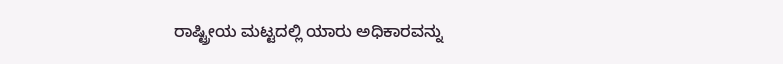ರಾಷ್ಟ್ರೀಯ ಮಟ್ಟದಲ್ಲಿ ಯಾರು ಅಧಿಕಾರವನ್ನು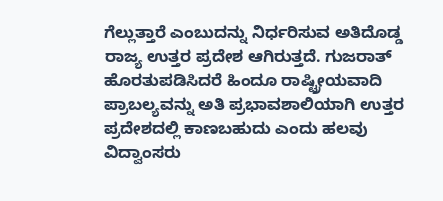ಗೆಲ್ಲುತ್ತಾರೆ ಎಂಬುದನ್ನು ನಿರ್ಧರಿಸುವ ಅತಿದೊಡ್ಡ ರಾಜ್ಯ ಉತ್ತರ ಪ್ರದೇಶ ಆಗಿರುತ್ತದೆ. ಗುಜರಾತ್‌ ಹೊರತುಪಡಿಸಿದರೆ ಹಿಂದೂ ರಾಷ್ಟ್ರೀಯವಾದಿ ಪ್ರಾಬಲ್ಯವನ್ನು ಅತಿ ಪ್ರಭಾವಶಾಲಿಯಾಗಿ ಉತ್ತರ ಪ್ರದೇಶದಲ್ಲಿ ಕಾಣಬಹುದು ಎಂದು ಹಲವು ವಿದ್ವಾಂಸರು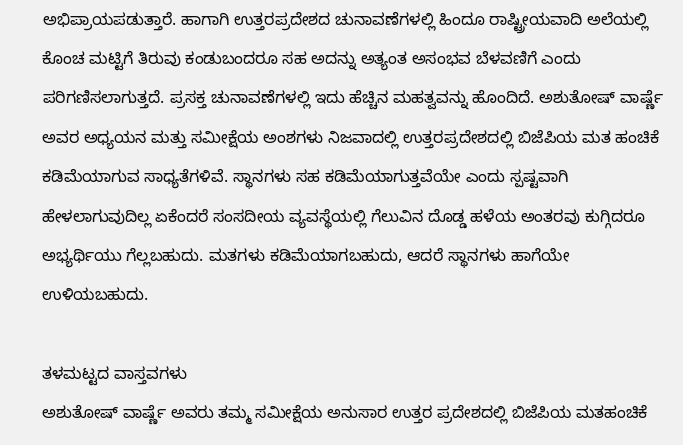ಅಭಿಪ್ರಾಯಪಡುತ್ತಾರೆ. ಹಾಗಾಗಿ ಉತ್ತರಪ್ರದೇಶದ ಚುನಾವಣೆಗಳಲ್ಲಿ ಹಿಂದೂ ರಾಷ್ಟ್ರೀಯವಾದಿ ಅಲೆಯಲ್ಲಿ ಕೊಂಚ ಮಟ್ಟಿಗೆ ತಿರುವು ಕಂಡುಬಂದರೂ ಸಹ ಅದನ್ನು ಅತ್ಯಂತ ಅಸಂಭವ ಬೆಳವಣಿಗೆ ಎಂದು ಪರಿಗಣಿಸಲಾಗುತ್ತದೆ. ಪ್ರಸಕ್ತ ಚುನಾವಣೆಗಳಲ್ಲಿ ಇದು ಹೆಚ್ಚಿನ ಮಹತ್ವವನ್ನು ಹೊಂದಿದೆ. ಅಶುತೋಷ್ ವಾರ್ಷ್ಣೆ ಅವರ ಅಧ್ಯಯನ ಮತ್ತು ಸಮೀಕ್ಷೆಯ ಅಂಶಗಳು ನಿಜವಾದಲ್ಲಿ ಉತ್ತರಪ್ರದೇಶದಲ್ಲಿ ಬಿಜೆಪಿಯ ಮತ ಹಂಚಿಕೆ ಕಡಿಮೆಯಾಗುವ ಸಾಧ್ಯತೆಗಳಿವೆ. ಸ್ಥಾನಗಳು ಸಹ ಕಡಿಮೆಯಾಗುತ್ತವೆಯೇ ಎಂದು ಸ್ಪಷ್ಟವಾಗಿ ಹೇಳಲಾಗುವುದಿಲ್ಲ ಏಕೆಂದರೆ ಸಂಸದೀಯ ವ್ಯವಸ್ಥೆಯಲ್ಲಿ ಗೆಲುವಿನ ದೊಡ್ಡ ಹಳೆಯ ಅಂತರವು ಕುಗ್ಗಿದರೂ ಅಭ್ಯರ್ಥಿಯು ಗೆಲ್ಲಬಹುದು. ಮತಗಳು ಕಡಿಮೆಯಾಗಬಹುದು, ಆದರೆ ಸ್ಥಾನಗಳು ಹಾಗೆಯೇ ಉಳಿಯಬಹುದು.

ತಳಮಟ್ಟದ ವಾಸ್ತವಗಳು
ಅಶುತೋಷ್‌ ವಾರ್ಷ್ಣೆ ಅವರು ತಮ್ಮ ಸಮೀಕ್ಷೆಯ ಅನುಸಾರ ಉತ್ತರ ಪ್ರದೇಶದಲ್ಲಿ ಬಿಜೆಪಿಯ ಮತಹಂಚಿಕೆ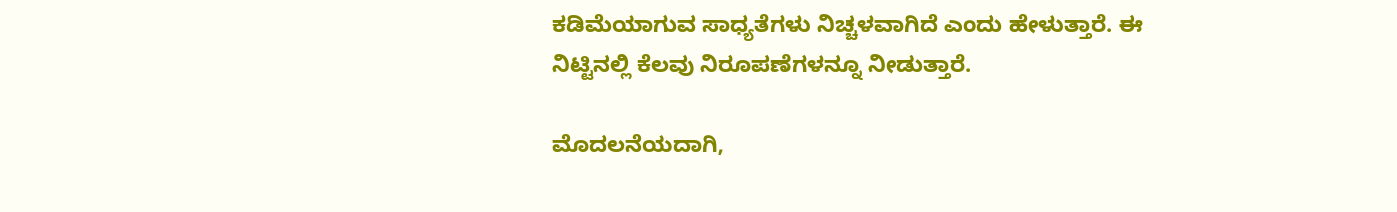ಕಡಿಮೆಯಾಗುವ ಸಾಧ್ಯತೆಗಳು ನಿಚ್ಚಳವಾಗಿದೆ ಎಂದು ಹೇಳುತ್ತಾರೆ. ಈ ನಿಟ್ಟಿನಲ್ಲಿ ಕೆಲವು ನಿರೂಪಣೆಗಳನ್ನೂ ನೀಡುತ್ತಾರೆ.

ಮೊದಲನೆಯದಾಗಿ,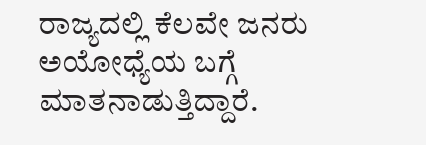ರಾಜ್ಯದಲ್ಲಿ ಕೆಲವೇ ಜನರು ಅಯೋಧ್ಯೆಯ ಬಗ್ಗೆ ಮಾತನಾಡುತ್ತಿದ್ದಾರೆ.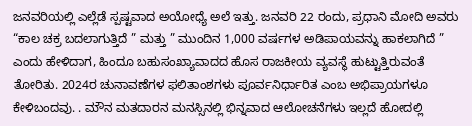ಜನವರಿಯಲ್ಲಿ ಎಲ್ಲೆಡೆ ಸ್ಪಷ್ಟವಾದ ಅಯೋಧ್ಯೆ ಅಲೆ ಇತ್ತು. ಜನವರಿ 22 ರಂದು, ಪ್ರಧಾನಿ ಮೋದಿ ಅವರು “ಕಾಲ ಚಕ್ರ ಬದಲಾಗುತ್ತಿದೆ ” ಮತ್ತು ” ಮುಂದಿನ 1,000 ವರ್ಷಗಳ ಅಡಿಪಾಯವನ್ನು ಹಾಕಲಾಗಿದೆ ” ಎಂದು ಹೇಳಿದಾಗ, ಹಿಂದೂ ಬಹುಸಂಖ್ಯಾವಾದದ ಹೊಸ ರಾಜಕೀಯ ವ್ಯವಸ್ಥೆ ಹುಟ್ಟುತ್ತಿರುವಂತೆ ತೋರಿತು. 2024ರ ಚುನಾವಣೆಗಳ ಫಲಿತಾಂಶಗಳು ಪೂರ್ವನಿರ್ಧಾರಿತ ಎಂಬ ಅಭಿಪ್ರಾಯಗಳೂ ಕೇಳಿಬಂದವು. . ಮೌನ ಮತದಾರನ ಮನಸ್ಸಿನಲ್ಲಿ ಭಿನ್ನವಾದ ಆಲೋಚನೆಗಳು ಇಲ್ಲದೆ ಹೋದಲ್ಲಿ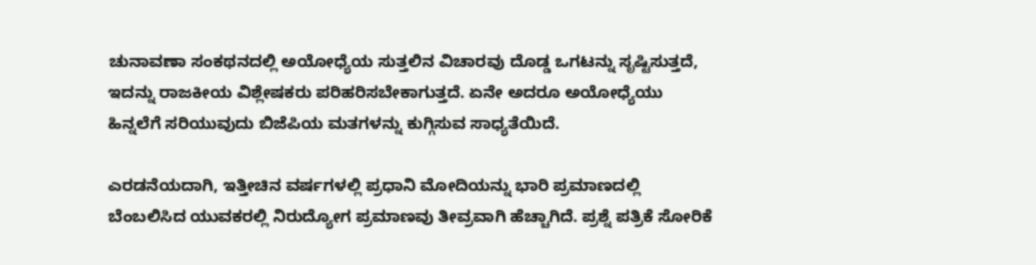ಚುನಾವಣಾ ಸಂಕಥನದಲ್ಲಿ ಅಯೋಧ್ಯೆಯ ಸುತ್ತಲಿನ ವಿಚಾರವು ದೊಡ್ಡ ಒಗಟನ್ನು ಸೃಷ್ಟಿಸುತ್ತದೆ, ಇದನ್ನು ರಾಜಕೀಯ ವಿಶ್ಲೇಷಕರು ಪರಿಹರಿಸಬೇಕಾಗುತ್ತದೆ. ಏನೇ ಅದರೂ ಅಯೋಧ್ಯೆಯು ಹಿನ್ನಲೆಗೆ ಸರಿಯುವುದು ಬಿಜೆಪಿಯ ಮತಗಳನ್ನು ಕುಗ್ಗಿಸುವ ಸಾಧ್ಯತೆಯಿದೆ.

ಎರಡನೆಯದಾಗಿ, ಇತ್ತೀಚಿನ ವರ್ಷಗಳಲ್ಲಿ ಪ್ರಧಾನಿ ಮೋದಿಯನ್ನು ಭಾರಿ ಪ್ರಮಾಣದಲ್ಲಿ ಬೆಂಬಲಿಸಿದ ಯುವಕರಲ್ಲಿ ನಿರುದ್ಯೋಗ ಪ್ರಮಾಣವು ತೀವ್ರವಾಗಿ ಹೆಚ್ಚಾಗಿದೆ. ಪ್ರಶ್ನೆ ಪತ್ರಿಕೆ ಸೋರಿಕೆ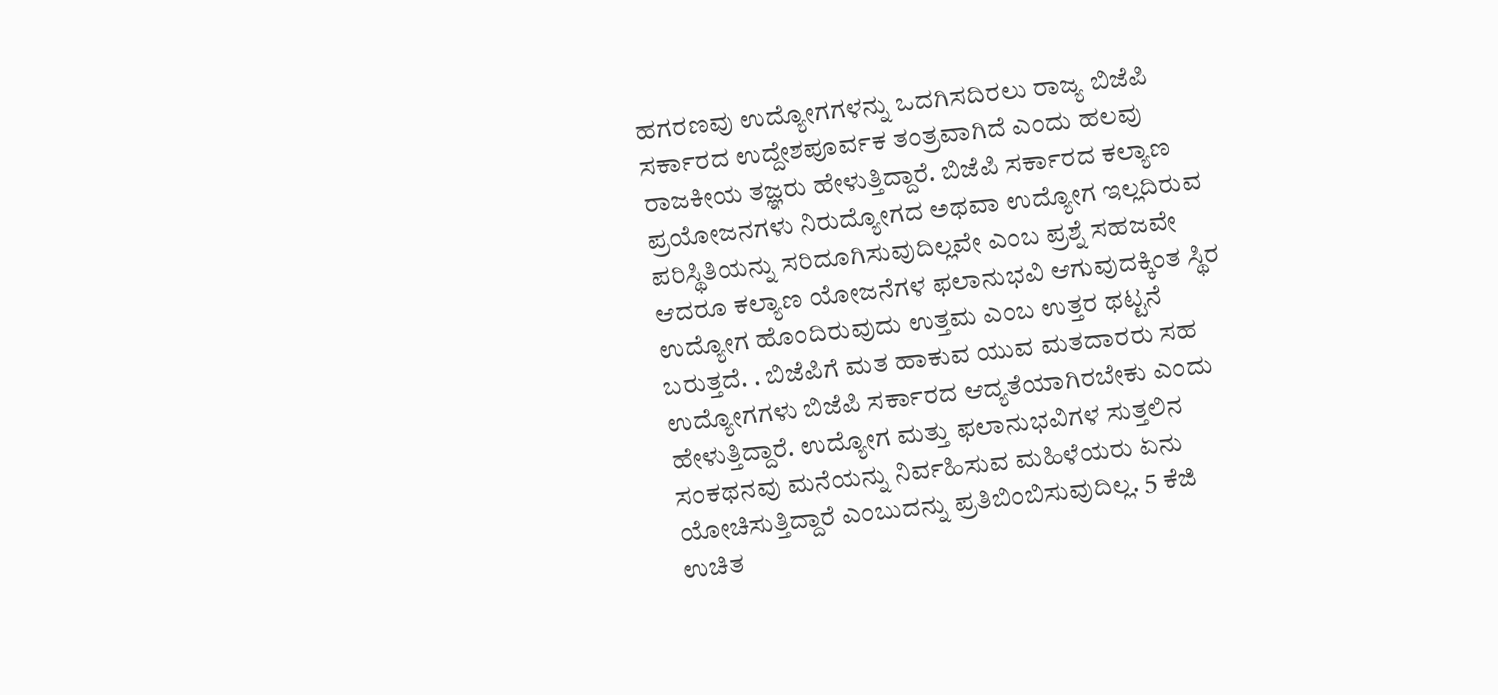ಹಗರಣವು ಉದ್ಯೋಗಗಳನ್ನು ಒದಗಿಸದಿರಲು ರಾಜ್ಯ ಬಿಜೆಪಿ ಸರ್ಕಾರದ ಉದ್ದೇಶಪೂರ್ವಕ ತಂತ್ರವಾಗಿದೆ ಎಂದು ಹಲವು ರಾಜಕೀಯ ತಜ್ಞರು ಹೇಳುತ್ತಿದ್ದಾರೆ. ಬಿಜೆಪಿ ಸರ್ಕಾರದ ಕಲ್ಯಾಣ ಪ್ರಯೋಜನಗಳು ನಿರುದ್ಯೋಗದ ಅಥವಾ ಉದ್ಯೋಗ ಇಲ್ಲದಿರುವ ಪರಿಸ್ಥಿತಿಯನ್ನು ಸರಿದೂಗಿಸುವುದಿಲ್ಲವೇ ಎಂಬ ಪ್ರಶ್ನೆ ಸಹಜವೇ ಆದರೂ ಕಲ್ಯಾಣ ಯೋಜನೆಗಳ ಫಲಾನುಭವಿ ಆಗುವುದಕ್ಕಿಂತ ಸ್ಥಿರ ಉದ್ಯೋಗ ಹೊಂದಿರುವುದು ಉತ್ತಮ ಎಂಬ ಉತ್ತರ ಥಟ್ಟನೆ ಬರುತ್ತದೆ. . ಬಿಜೆಪಿಗೆ ಮತ ಹಾಕುವ ಯುವ ಮತದಾರರು ಸಹ ಉದ್ಯೋಗಗಳು ಬಿಜೆಪಿ ಸರ್ಕಾರದ ಆದ್ಯತೆಯಾಗಿರಬೇಕು ಎಂದು ಹೇಳುತ್ತಿದ್ದಾರೆ. ಉದ್ಯೋಗ ಮತ್ತು ಫಲಾನುಭವಿಗಳ ಸುತ್ತಲಿನ ಸಂಕಥನವು ಮನೆಯನ್ನು ನಿರ್ವಹಿಸುವ ಮಹಿಳೆಯರು ಏನು ಯೋಚಿಸುತ್ತಿದ್ದಾರೆ ಎಂಬುದನ್ನು ಪ್ರತಿಬಿಂಬಿಸುವುದಿಲ್ಲ. 5 ಕೆಜಿ ಉಚಿತ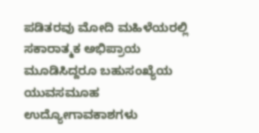ಪಡಿತರವು ಮೋದಿ ಮಹಿಳೆಯರಲ್ಲಿ ಸಕಾರಾತ್ಮಕ ಅಭಿಪ್ರಾಯ ಮೂಡಿಸಿದ್ದರೂ ಬಹುಸಂಖ್ಯೆಯ ಯುವಸಮೂಹ ಉದ್ಯೋಗಾವಕಾಶಗಳು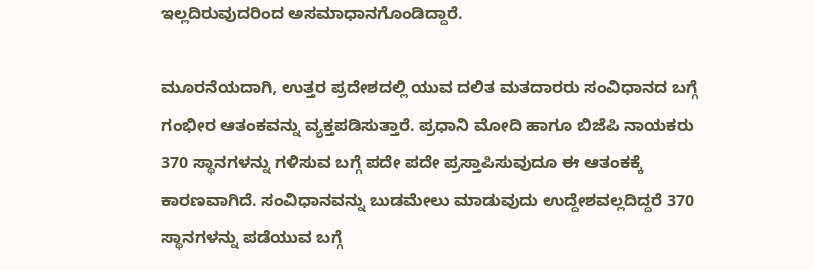ಇಲ್ಲದಿರುವುದರಿಂದ ಅಸಮಾಧಾನಗೊಂಡಿದ್ದಾರೆ.

ಮೂರನೆಯದಾಗಿ, ಉತ್ತರ ಪ್ರದೇಶದಲ್ಲಿ ಯುವ ದಲಿತ ಮತದಾರರು ಸಂವಿಧಾನದ ಬಗ್ಗೆ ಗಂಭೀರ ಆತಂಕವನ್ನು ವ್ಯಕ್ತಪಡಿಸುತ್ತಾರೆ. ಪ್ರಧಾನಿ ಮೋದಿ ಹಾಗೂ ಬಿಜೆಪಿ ನಾಯಕರು 370 ಸ್ಥಾನಗಳನ್ನು ಗಳಿಸುವ ಬಗ್ಗೆ ಪದೇ ಪದೇ ಪ್ರಸ್ತಾಪಿಸುವುದೂ ಈ ಆತಂಕಕ್ಕೆ ಕಾರಣವಾಗಿದೆ. ಸಂವಿಧಾನವನ್ನು ಬುಡಮೇಲು ಮಾಡುವುದು ಉದ್ದೇಶವಲ್ಲದಿದ್ದರೆ 370 ಸ್ಥಾನಗಳನ್ನು ಪಡೆಯುವ ಬಗ್ಗೆ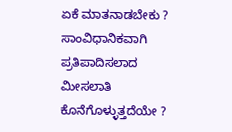ಏಕೆ ಮಾತನಾಡಬೇಕು ? ಸಾಂವಿಧಾನಿಕವಾಗಿ ಪ್ರತಿಪಾದಿಸಲಾದ ಮೀಸಲಾತಿ ಕೊನೆಗೊಳ್ಳುತ್ತದೆಯೇ ?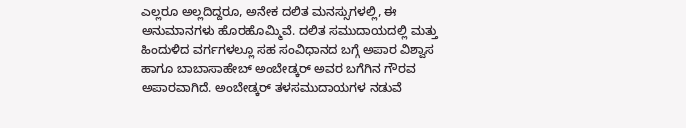ಎಲ್ಲರೂ ಅಲ್ಲದಿದ್ದರೂ, ಅನೇಕ ದಲಿತ ಮನಸ್ಸುಗಳಲ್ಲಿ, ಈ ಅನುಮಾನಗಳು ಹೊರಹೊಮ್ಮಿವೆ. ದಲಿತ ಸಮುದಾಯದಲ್ಲಿ ಮತ್ತು ಹಿಂದುಳಿದ ವರ್ಗಗಳಲ್ಲೂ ಸಹ ಸಂವಿಧಾನದ ಬಗ್ಗೆ ಅಪಾರ ವಿಶ್ವಾಸ ಹಾಗೂ ಬಾಬಾಸಾಹೇಬ್ ಅಂಬೇಡ್ಕರ್ ಅವರ ಬಗೆಗಿನ ಗೌರವ ಅಪಾರವಾಗಿದೆ. ಅಂಬೇಡ್ಕರ್‌ ತಳಸಮುದಾಯಗಳ ನಡುವೆ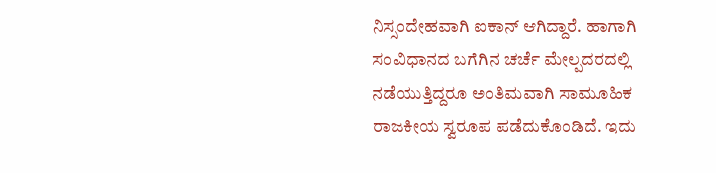ನಿಸ್ಸಂದೇಹವಾಗಿ ಐಕಾನ್ ಆಗಿದ್ದಾರೆ. ಹಾಗಾಗಿ ಸಂವಿಧಾನದ ಬಗೆಗಿನ ಚರ್ಚೆ ಮೇಲ್ಪದರದಲ್ಲಿ ನಡೆಯುತ್ತಿದ್ದರೂ ಅಂತಿಮವಾಗಿ ಸಾಮೂಹಿಕ ರಾಜಕೀಯ ಸ್ವರೂಪ ಪಡೆದುಕೊಂಡಿದೆ. ಇದು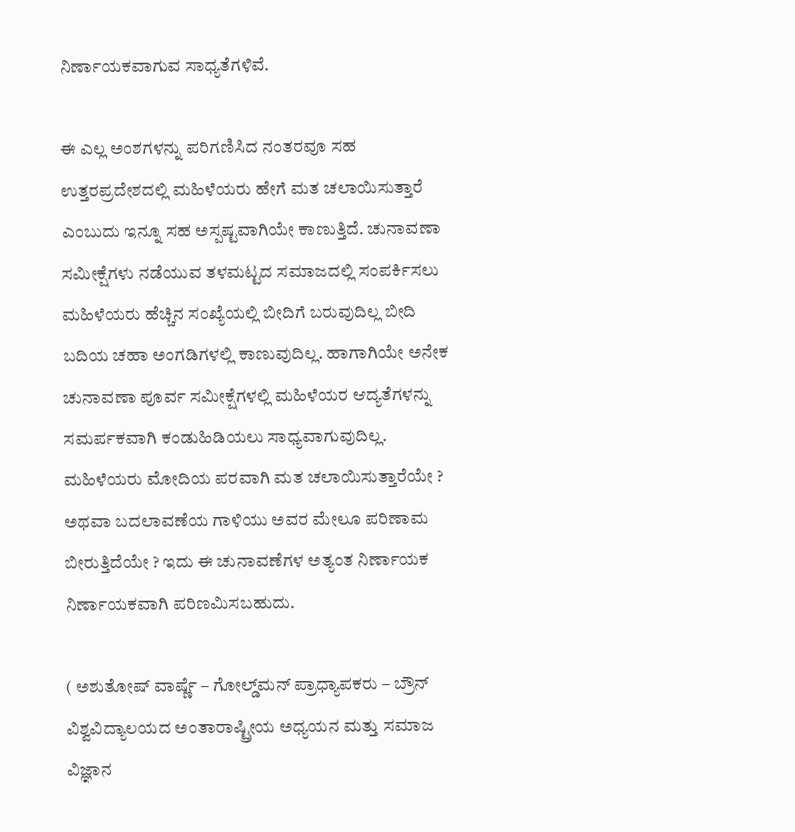ನಿರ್ಣಾಯಕವಾಗುವ ಸಾಧ್ಯತೆಗಳಿವೆ.

ಈ ಎಲ್ಲ ಅಂಶಗಳನ್ನು ಪರಿಗಣಿಸಿದ ನಂತರವೂ ಸಹ ಉತ್ತರಪ್ರದೇಶದಲ್ಲಿ ಮಹಿಳೆಯರು ಹೇಗೆ ಮತ ಚಲಾಯಿಸುತ್ತಾರೆ ಎಂಬುದು ಇನ್ನೂ ಸಹ ಅಸ್ಪಷ್ಟವಾಗಿಯೇ ಕಾಣುತ್ತಿದೆ. ಚುನಾವಣಾ ಸಮೀಕ್ಷೆಗಳು ನಡೆಯುವ ತಳಮಟ್ಟದ ಸಮಾಜದಲ್ಲಿ ಸಂಪರ್ಕಿಸಲು ಮಹಿಳೆಯರು ಹೆಚ್ಚಿನ ಸಂಖ್ಯೆಯಲ್ಲಿ ಬೀದಿಗೆ ಬರುವುದಿಲ್ಲ ಬೀದಿ ಬದಿಯ ಚಹಾ ಅಂಗಡಿಗಳಲ್ಲಿ ಕಾಣುವುದಿಲ್ಲ. ಹಾಗಾಗಿಯೇ ಅನೇಕ ಚುನಾವಣಾ ಪೂರ್ವ ಸಮೀಕ್ಷೆಗಳಲ್ಲಿ ಮಹಿಳೆಯರ ಆದ್ಯತೆಗಳನ್ನು ಸಮರ್ಪಕವಾಗಿ ಕಂಡುಹಿಡಿಯಲು ಸಾಧ್ಯವಾಗುವುದಿಲ್ಲ. ಮಹಿಳೆಯರು ಮೋದಿಯ ಪರವಾಗಿ ಮತ ಚಲಾಯಿಸುತ್ತಾರೆಯೇ ? ಅಥವಾ ಬದಲಾವಣೆಯ ಗಾಳಿಯು ಅವರ ಮೇಲೂ ಪರಿಣಾಮ ಬೀರುತ್ತಿದೆಯೇ ? ಇದು ಈ ಚುನಾವಣೆಗಳ ಅತ್ಯಂತ ನಿರ್ಣಾಯಕ ನಿರ್ಣಾಯಕವಾಗಿ ಪರಿಣಮಿಸಬಹುದು.

( ಅಶುತೋಷ್‌ ವಾರ್ಷ್ಣೆ – ಗೋಲ್ಡ್‌ಮನ್‌ ಪ್ರಾಧ್ಯಾಪಕರು – ಬ್ರೌನ್‌ ವಿಶ್ವವಿದ್ಯಾಲಯದ ಅಂತಾರಾಷ್ಟ್ರೀಯ ಅಧ್ಯಯನ ಮತ್ತು ಸಮಾಜ ವಿಜ್ಞಾನ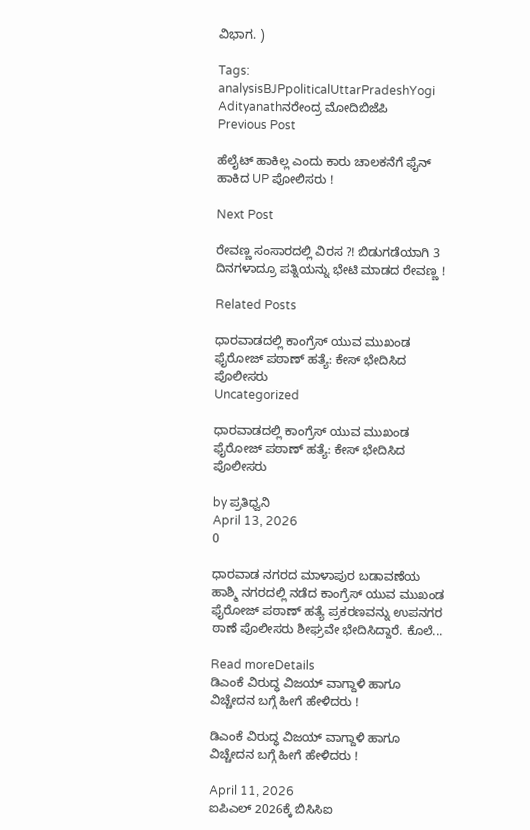ವಿಭಾಗ. )

Tags: analysisBJPpoliticalUttarPradeshYogi Adityanathನರೇಂದ್ರ ಮೋದಿಬಿಜೆಪಿ
Previous Post

ಹೆಲೈಟ್ ಹಾಕಿಲ್ಲ ಎಂದು ಕಾರು ಚಾಲಕನೆಗೆ ಫೈನ್ ಹಾಕಿದ UP ಪೋಲಿಸರು !

Next Post

ರೇವಣ್ಣ ಸಂಸಾರದಲ್ಲಿ ವಿರಸ ?! ಬಿಡುಗಡೆಯಾಗಿ 3 ದಿನಗಳಾದ್ರೂ ಪತ್ನಿಯನ್ನು ಭೇಟಿ ಮಾಡದ ರೇವಣ್ಣ !

Related Posts

ಧಾರವಾಡದಲ್ಲಿ ಕಾಂಗ್ರೆಸ್ ಯುವ ಮುಖಂಡ ಫೈರೋಜ್ ಪಠಾಣ್ ಹತ್ಯೆ: ಕೇಸ್‌ ಭೇದಿಸಿದ ಪೊಲೀಸರು
Uncategorized

ಧಾರವಾಡದಲ್ಲಿ ಕಾಂಗ್ರೆಸ್ ಯುವ ಮುಖಂಡ ಫೈರೋಜ್ ಪಠಾಣ್ ಹತ್ಯೆ: ಕೇಸ್‌ ಭೇದಿಸಿದ ಪೊಲೀಸರು

by ಪ್ರತಿಧ್ವನಿ
April 13, 2026
0

ಧಾರವಾಡ ನಗರದ ಮಾಳಾಪುರ ಬಡಾವಣೆಯ ಹಾಶ್ಮಿ ನಗರದಲ್ಲಿ ನಡೆದ ಕಾಂಗ್ರೆಸ್ ಯುವ ಮುಖಂಡ ಫೈರೋಜ್ ಪಠಾಣ್ ಹತ್ಯೆ ಪ್ರಕರಣವನ್ನು ಉಪನಗರ ಠಾಣೆ ಪೊಲೀಸರು ಶೀಘ್ರವೇ ಭೇದಿಸಿದ್ದಾರೆ. ಕೊಲೆ...

Read moreDetails
ಡಿಎಂಕೆ ವಿರುದ್ಧ ವಿಜಯ್ ವಾಗ್ದಾಳಿ ಹಾಗೂ ವಿಚ್ಚೇದನ ಬಗ್ಗೆ ಹೀಗೆ ಹೇಳಿದರು !

ಡಿಎಂಕೆ ವಿರುದ್ಧ ವಿಜಯ್ ವಾಗ್ದಾಳಿ ಹಾಗೂ ವಿಚ್ಚೇದನ ಬಗ್ಗೆ ಹೀಗೆ ಹೇಳಿದರು !

April 11, 2026
ಐಪಿಎಲ್ 2026ಕ್ಕೆ ಬಿಸಿಸಿಐ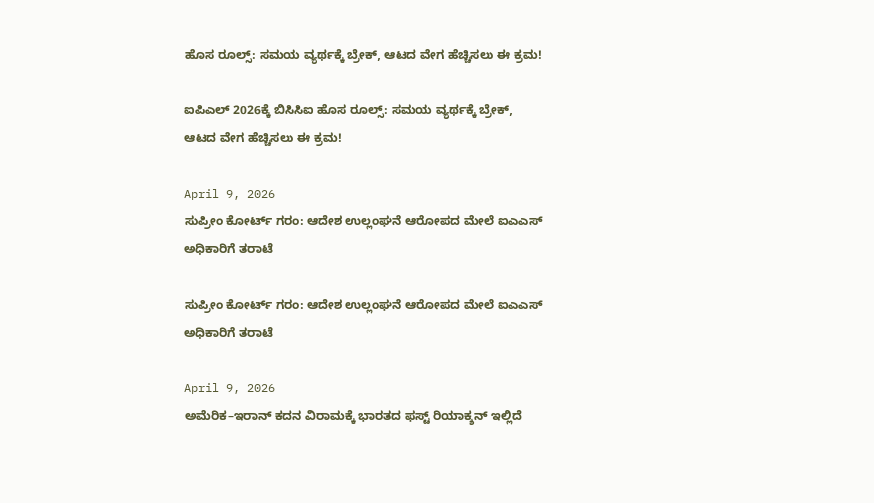ಹೊಸ ರೂಲ್ಸ್: ಸಮಯ ವ್ಯರ್ಥಕ್ಕೆ ಬ್ರೇಕ್, ಆಟದ ವೇಗ ಹೆಚ್ಚಿಸಲು ಈ ಕ್ರಮ!

ಐಪಿಎಲ್ 2026ಕ್ಕೆ ಬಿಸಿಸಿಐ ಹೊಸ ರೂಲ್ಸ್: ಸಮಯ ವ್ಯರ್ಥಕ್ಕೆ ಬ್ರೇಕ್, ಆಟದ ವೇಗ ಹೆಚ್ಚಿಸಲು ಈ ಕ್ರಮ!

April 9, 2026
ಸುಪ್ರೀಂ ಕೋರ್ಟ್ ಗರಂ: ಆದೇಶ ಉಲ್ಲಂಘನೆ ಆರೋಪದ ಮೇಲೆ ಐಎಎಸ್ ಅಧಿಕಾರಿಗೆ ತರಾಟೆ

ಸುಪ್ರೀಂ ಕೋರ್ಟ್ ಗರಂ: ಆದೇಶ ಉಲ್ಲಂಘನೆ ಆರೋಪದ ಮೇಲೆ ಐಎಎಸ್ ಅಧಿಕಾರಿಗೆ ತರಾಟೆ

April 9, 2026
ಅಮೆರಿಕ–ಇರಾನ್ ಕದನ ವಿರಾಮಕ್ಕೆ ಭಾರತದ ಫಸ್ಟ್ ರಿಯಾಕ್ಶನ್ ಇಲ್ಲಿದೆ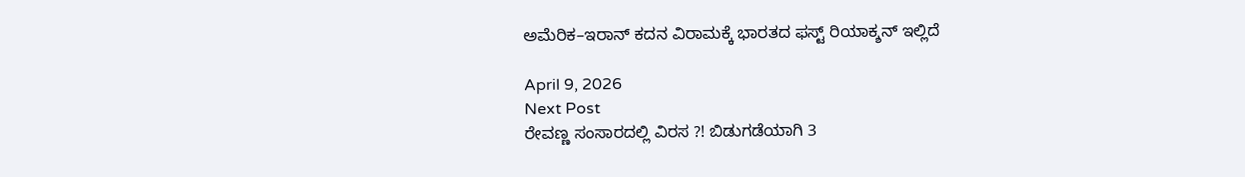ಅಮೆರಿಕ–ಇರಾನ್ ಕದನ ವಿರಾಮಕ್ಕೆ ಭಾರತದ ಫಸ್ಟ್ ರಿಯಾಕ್ಶನ್ ಇಲ್ಲಿದೆ

April 9, 2026
Next Post
ರೇವಣ್ಣ ಸಂಸಾರದಲ್ಲಿ ವಿರಸ ?! ಬಿಡುಗಡೆಯಾಗಿ 3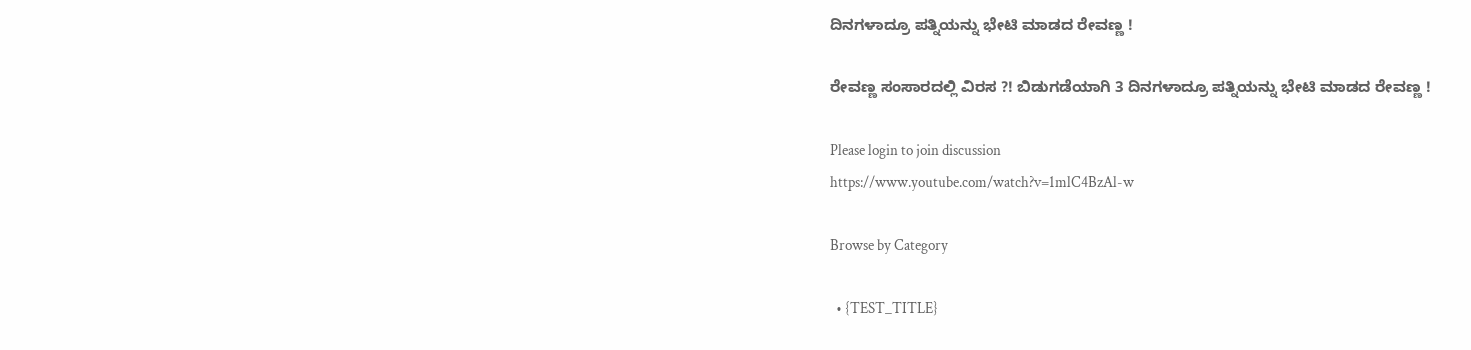ದಿನಗಳಾದ್ರೂ ಪತ್ನಿಯನ್ನು ಭೇಟಿ ಮಾಡದ ರೇವಣ್ಣ !

ರೇವಣ್ಣ ಸಂಸಾರದಲ್ಲಿ ವಿರಸ ?! ಬಿಡುಗಡೆಯಾಗಿ 3 ದಿನಗಳಾದ್ರೂ ಪತ್ನಿಯನ್ನು ಭೇಟಿ ಮಾಡದ ರೇವಣ್ಣ !

Please login to join discussion
https://www.youtube.com/watch?v=1mlC4BzAl-w

Browse by Category

  • {TEST_TITLE}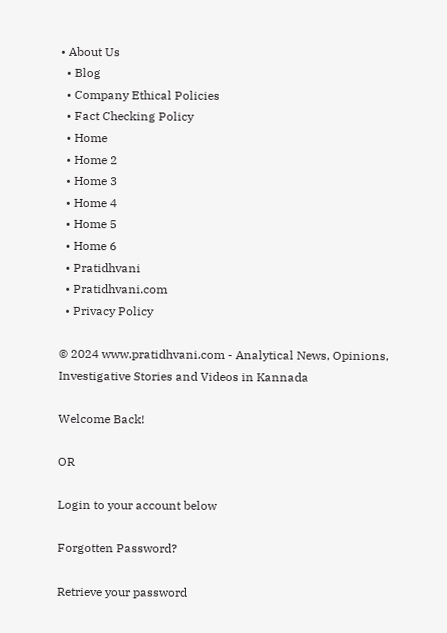• About Us
  • Blog
  • Company Ethical Policies
  • Fact Checking Policy
  • Home
  • Home 2
  • Home 3
  • Home 4
  • Home 5
  • Home 6
  • Pratidhvani
  • Pratidhvani.com
  • Privacy Policy

© 2024 www.pratidhvani.com - Analytical News, Opinions, Investigative Stories and Videos in Kannada

Welcome Back!

OR

Login to your account below

Forgotten Password?

Retrieve your password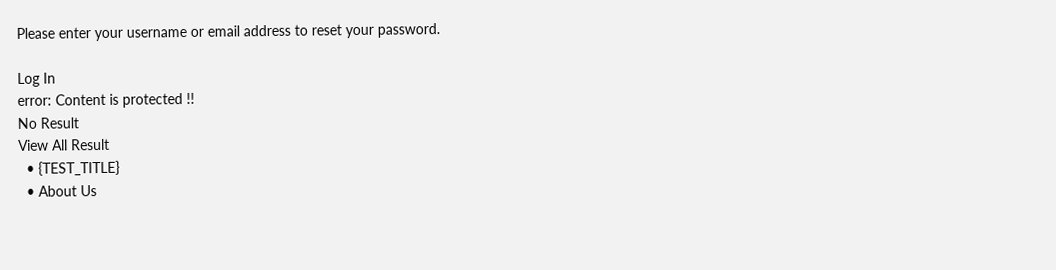Please enter your username or email address to reset your password.

Log In
error: Content is protected !!
No Result
View All Result
  • {TEST_TITLE}
  • About Us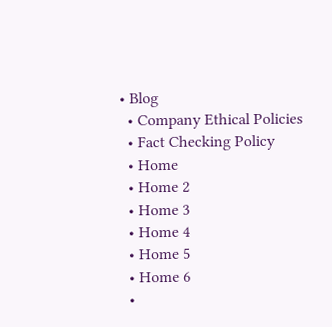• Blog
  • Company Ethical Policies
  • Fact Checking Policy
  • Home
  • Home 2
  • Home 3
  • Home 4
  • Home 5
  • Home 6
  •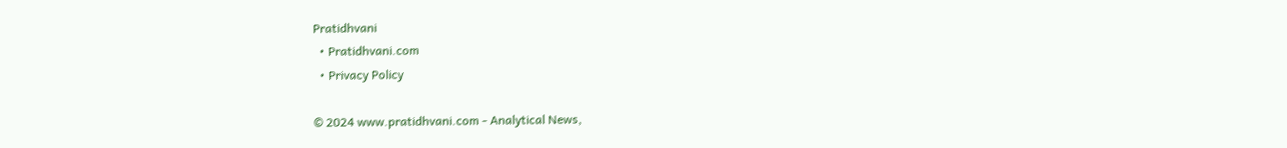Pratidhvani
  • Pratidhvani.com
  • Privacy Policy

© 2024 www.pratidhvani.com - Analytical News,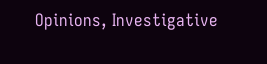Opinions, Investigative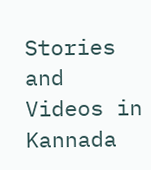Stories and Videos in Kannada